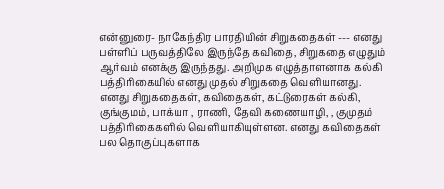என்னுரை- நாகேந்திர பாரதியின் சிறுகதைகள் --- எனது பள்ளிப் பருவத்திலே இருந்தே கவிதை, சிறுகதை எழுதும் ஆர்வம் எனக்கு இருந்தது. அறிமுக எழுத்தாளனாக கல்கி பத்திரிகையில் எனது முதல் சிறுகதை வெளியானது.
எனது சிறுகதைகள், கவிதைகள், கட்டுரைகள் கல்கி, குங்குமம், பாக்யா , ராணி, தேவி கணையாழி, , குமுதம் பத்திரிகைகளில் வெளியாகியுள்ளன. எனது கவிதைகள் பல தொகுப்புகளாக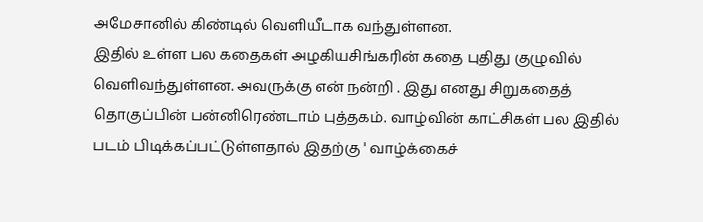அமேசானில் கிண்டில் வெளியீடாக வந்துள்ளன.
இதில் உள்ள பல கதைகள் அழகியசிங்கரின் கதை புதிது குழுவில் வெளிவந்துள்ளன. அவருக்கு என் நன்றி . இது எனது சிறுகதைத் தொகுப்பின் பன்னிரெண்டாம் புத்தகம். வாழ்வின் காட்சிகள் பல இதில் படம் பிடிக்கப்பட்டுள்ளதால் இதற்கு ' வாழ்க்கைச்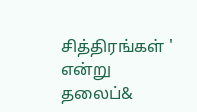சித்திரங்கள் ' என்று தலைப்&